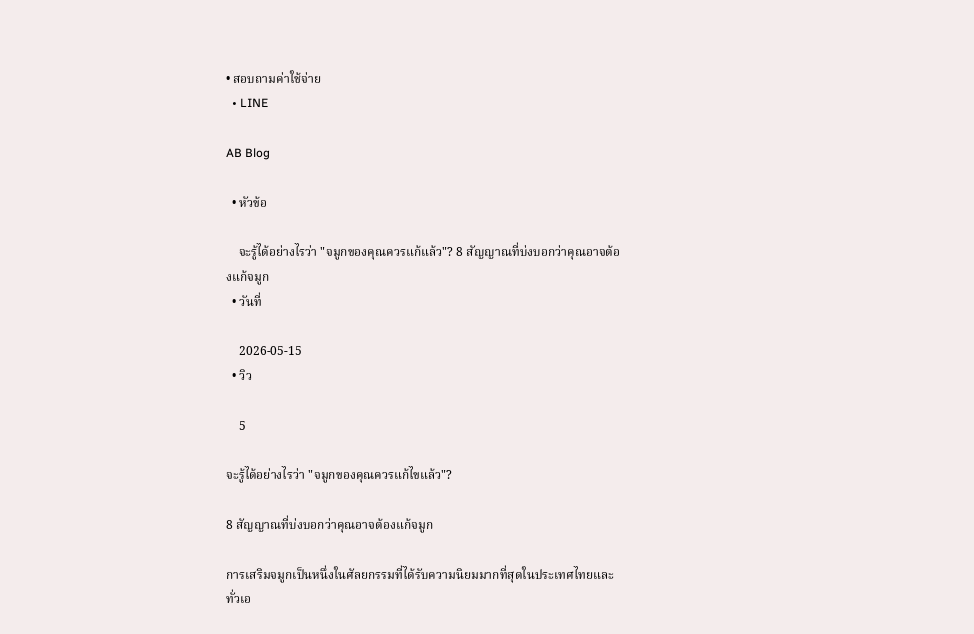• สอบถามค่าใช้จ่าย
  • LINE

AB Blog

  • หัวข้อ

    จะรู้ได้อย่างไรว่า "จมูกของคุณควรแก้แล้ว"? 8 สัญญาณที่บ่งบอกว่าคุณอาจต้องแก้จมูก
  • วันที่

    2026-05-15
  • วิว

    5

จะรู้ได้อย่างไรว่า "จมูกของคุณควรแก้ไขแล้ว"?

8 สัญญาณที่บ่งบอกว่าคุณอาจต้องแก้จมูก

การเสริมจมูกเป็นหนึ่งในศัลยกรรมที่ได้รับความนิยมมากที่สุดในประเทศไทยและทั่วเอ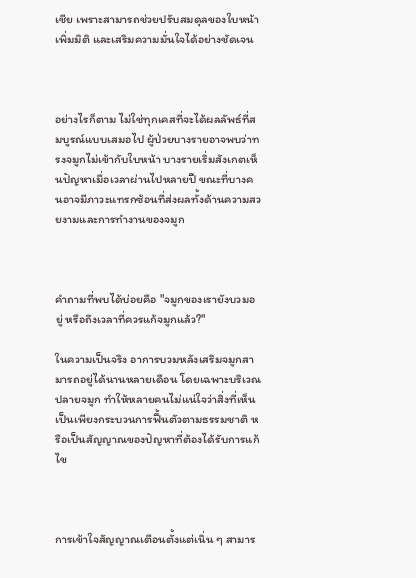เชีย เพราะสามารถช่วยปรับสมดุลของใบหน้า เพิ่มมิติ และเสริมความมั่นใจได้อย่างชัดเจน



อย่างไรก็ตาม ไม่ใช่ทุกเคสที่จะได้ผลลัพธ์ที่สมบูรณ์แบบเสมอไป ผู้ป่วยบางรายอาจพบว่าทรงจมูกไม่เข้ากับใบหน้า บางรายเริ่มสังเกตเห็นปัญหาเมื่อเวลาผ่านไปหลายปี ขณะที่บางคนอาจมีภาวะแทรกซ้อนที่ส่งผลทั้งด้านความสวยงามและการทำงานของจมูก



คำถามที่พบได้บ่อยคือ "จมูกของเรายังบวมอยู่ หรือถึงเวลาที่ควรแก้จมูกแล้ว?"

ในความเป็นจริง อาการบวมหลังเสริมจมูกสามารถอยู่ได้นานหลายเดือน โดยเฉพาะบริเวณปลายจมูก ทำให้หลายคนไม่แน่ใจว่าสิ่งที่เห็นเป็นเพียงกระบวนการฟื้นตัวตามธรรมชาติ หรือเป็นสัญญาณของปัญหาที่ต้องได้รับการแก้ไข



การเข้าใจสัญญาณเตือนตั้งแต่เนิ่น ๆ สามาร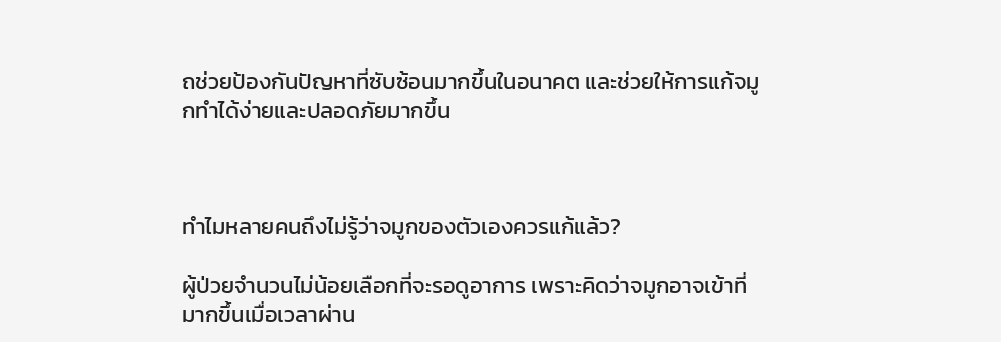ถช่วยป้องกันปัญหาที่ซับซ้อนมากขึ้นในอนาคต และช่วยให้การแก้จมูกทำได้ง่ายและปลอดภัยมากขึ้น



ทำไมหลายคนถึงไม่รู้ว่าจมูกของตัวเองควรแก้แล้ว?

ผู้ป่วยจำนวนไม่น้อยเลือกที่จะรอดูอาการ เพราะคิดว่าจมูกอาจเข้าที่มากขึ้นเมื่อเวลาผ่าน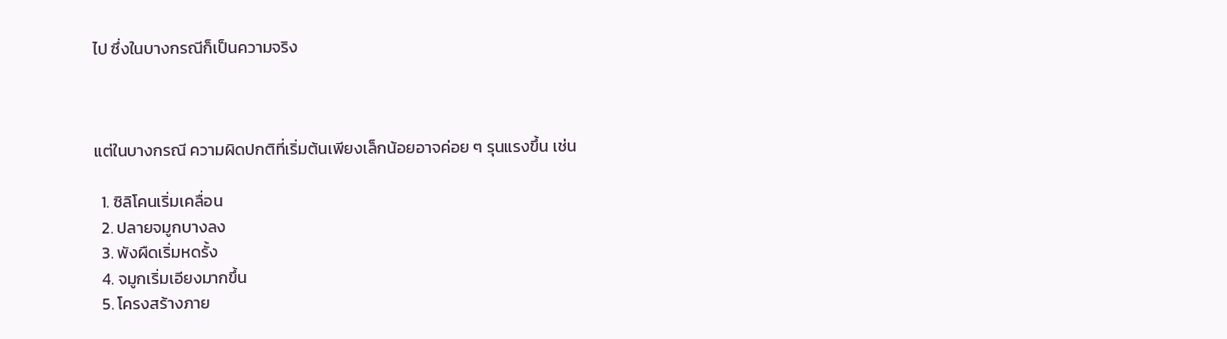ไป ซึ่งในบางกรณีก็เป็นความจริง



แต่ในบางกรณี ความผิดปกติที่เริ่มต้นเพียงเล็กน้อยอาจค่อย ๆ รุนแรงขึ้น เช่น

  1. ซิลิโคนเริ่มเคลื่อน
  2. ปลายจมูกบางลง
  3. พังผืดเริ่มหดรั้ง
  4. จมูกเริ่มเอียงมากขึ้น
  5. โครงสร้างภาย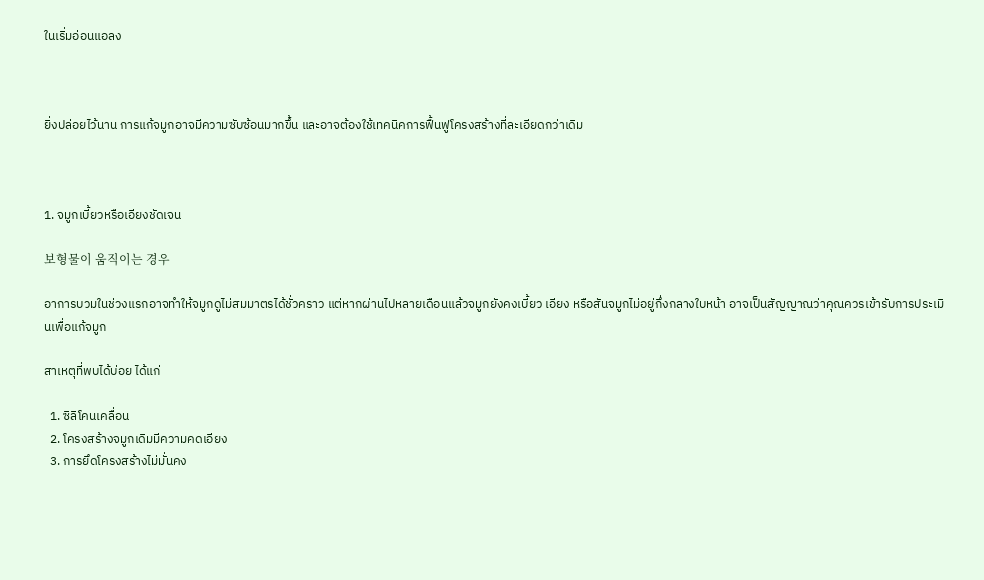ในเริ่มอ่อนแอลง



ยิ่งปล่อยไว้นาน การแก้จมูกอาจมีความซับซ้อนมากขึ้น และอาจต้องใช้เทคนิคการฟื้นฟูโครงสร้างที่ละเอียดกว่าเดิม



1. จมูกเบี้ยวหรือเอียงชัดเจน

보형물이 움직이는 경우

อาการบวมในช่วงแรกอาจทำให้จมูกดูไม่สมมาตรได้ชั่วคราว แต่หากผ่านไปหลายเดือนแล้วจมูกยังคงเบี้ยว เอียง หรือสันจมูกไม่อยู่กึ่งกลางใบหน้า อาจเป็นสัญญาณว่าคุณควรเข้ารับการประเมินเพื่อแก้จมูก

สาเหตุที่พบได้บ่อย ได้แก่

  1. ซิลิโคนเคลื่อน
  2. โครงสร้างจมูกเดิมมีความคดเอียง
  3. การยึดโครงสร้างไม่มั่นคง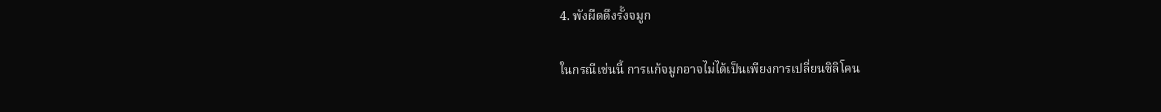4. พังผืดดึงรั้งจมูก

ในกรณีเช่นนี้ การแก้จมูกอาจไม่ได้เป็นเพียงการเปลี่ยนซิลิโคน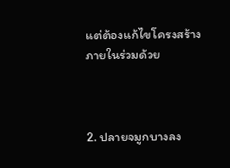แต่ต้องแก้ไขโครงสร้างภายในร่วมด้วย



2. ปลายจมูกบางลง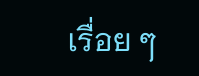เรื่อย ๆ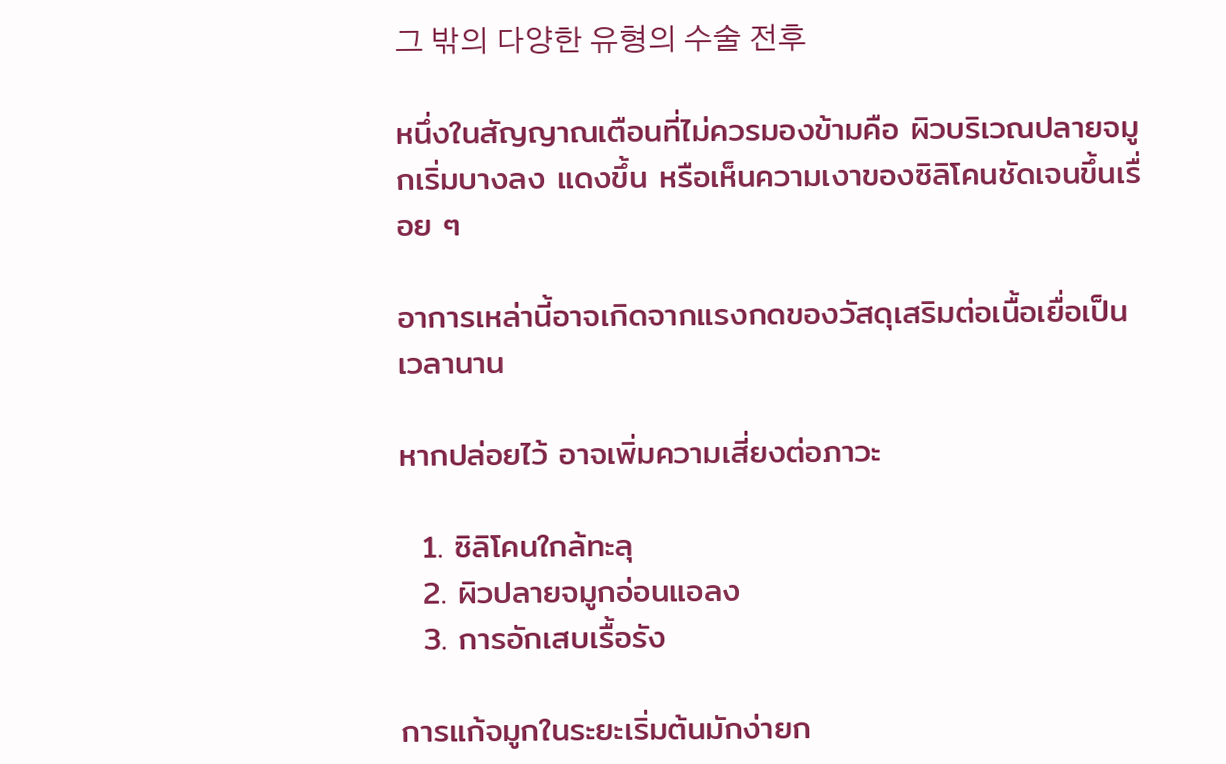그 밖의 다양한 유형의 수술 전후

หนึ่งในสัญญาณเตือนที่ไม่ควรมองข้ามคือ ผิวบริเวณปลายจมูกเริ่มบางลง แดงขึ้น หรือเห็นความเงาของซิลิโคนชัดเจนขึ้นเรื่อย ๆ

อาการเหล่านี้อาจเกิดจากแรงกดของวัสดุเสริมต่อเนื้อเยื่อเป็นเวลานาน

หากปล่อยไว้ อาจเพิ่มความเสี่ยงต่อภาวะ

  1. ซิลิโคนใกล้ทะลุ
  2. ผิวปลายจมูกอ่อนแอลง
  3. การอักเสบเรื้อรัง

การแก้จมูกในระยะเริ่มต้นมักง่ายก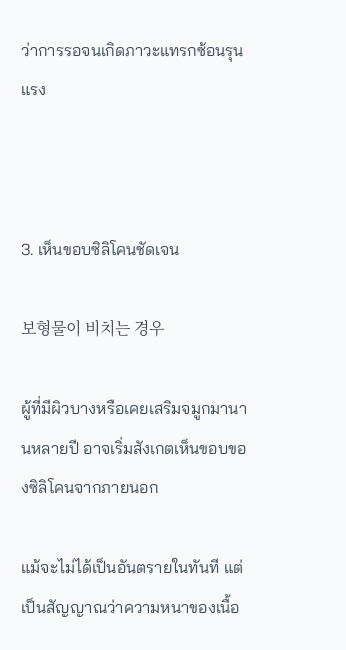ว่าการรอจนเกิดภาวะแทรกซ้อนรุนแรง



3. เห็นขอบซิลิโคนชัดเจน

보형물이 비치는 경우

ผู้ที่มีผิวบางหรือเคยเสริมจมูกมานานหลายปี อาจเริ่มสังเกตเห็นขอบของซิลิโคนจากภายนอก

แม้จะไม่ได้เป็นอันตรายในทันที แต่เป็นสัญญาณว่าความหนาของเนื้อ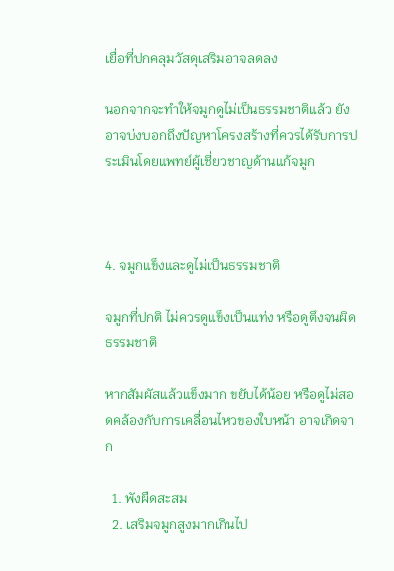เยื่อที่ปกคลุมวัสดุเสริมอาจลดลง

นอกจากจะทำให้จมูกดูไม่เป็นธรรมชาติแล้ว ยังอาจบ่งบอกถึงปัญหาโครงสร้างที่ควรได้รับการประเมินโดยแพทย์ผู้เชี่ยวชาญด้านแก้จมูก



4. จมูกแข็งและดูไม่เป็นธรรมชาติ

จมูกที่ปกติ ไม่ควรดูแข็งเป็นแท่ง หรือดูตึงจนผิดธรรมชาติ

หากสัมผัสแล้วแข็งมาก ขยับได้น้อย หรือดูไม่สอดคล้องกับการเคลื่อนไหวของใบหน้า อาจเกิดจาก

  1. พังผืดสะสม
  2. เสริมจมูกสูงมากเกินไป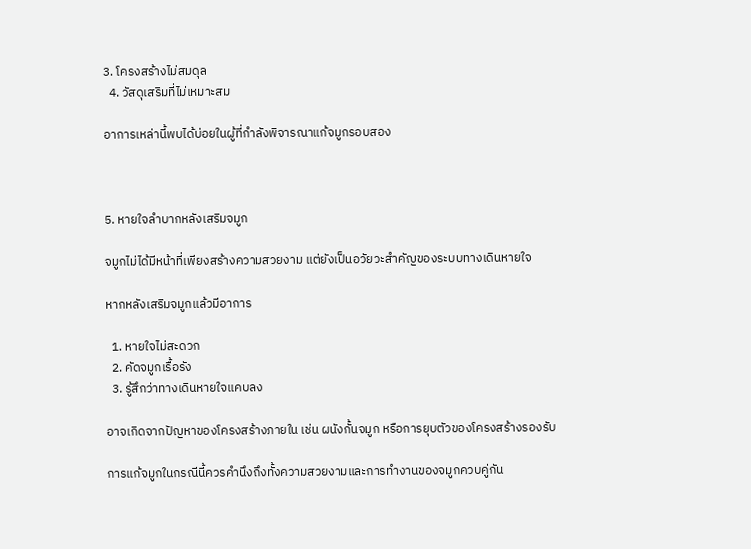3. โครงสร้างไม่สมดุล
  4. วัสดุเสริมที่ไม่เหมาะสม

อาการเหล่านี้พบได้บ่อยในผู้ที่กำลังพิจารณาแก้จมูกรอบสอง



5. หายใจลำบากหลังเสริมจมูก

จมูกไม่ได้มีหน้าที่เพียงสร้างความสวยงาม แต่ยังเป็นอวัยวะสำคัญของระบบทางเดินหายใจ

หากหลังเสริมจมูกแล้วมีอาการ

  1. หายใจไม่สะดวก
  2. คัดจมูกเรื้อรัง
  3. รู้สึกว่าทางเดินหายใจแคบลง

อาจเกิดจากปัญหาของโครงสร้างภายใน เช่น ผนังกั้นจมูก หรือการยุบตัวของโครงสร้างรองรับ

การแก้จมูกในกรณีนี้ควรคำนึงถึงทั้งความสวยงามและการทำงานของจมูกควบคู่กัน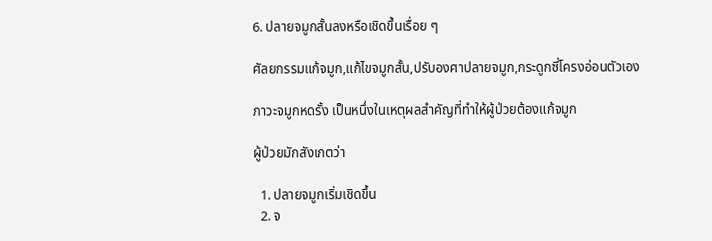6. ปลายจมูกสั้นลงหรือเชิดขึ้นเรื่อย ๆ

ศัลยกรรมแก้จมูก,แก้ไขจมูกสั้น,ปรับองศาปลายจมูก,กระดูกซี่โครงอ่อนตัวเอง

ภาวะจมูกหดรั้ง เป็นหนึ่งในเหตุผลสำคัญที่ทำให้ผู้ป่วยต้องแก้จมูก

ผู้ป่วยมักสังเกตว่า

  1. ปลายจมูกเริ่มเชิดขึ้น
  2. จ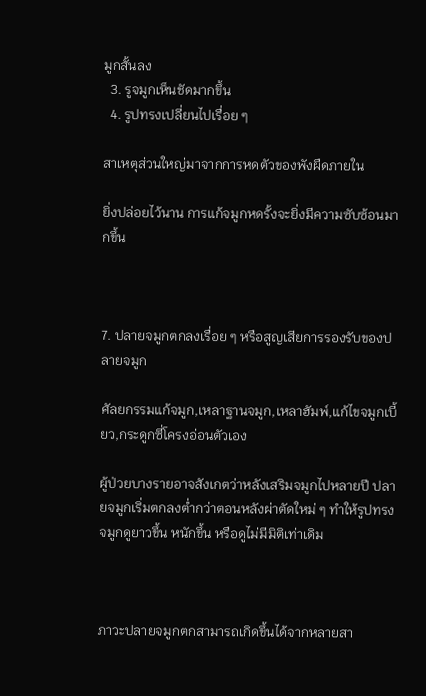มูกสั้นลง
  3. รูจมูกเห็นชัดมากขึ้น
  4. รูปทรงเปลี่ยนไปเรื่อย ๆ

สาเหตุส่วนใหญ่มาจากการหดตัวของพังผืดภายใน

ยิ่งปล่อยไว้นาน การแก้จมูกหดรั้งจะยิ่งมีความซับซ้อนมากขึ้น



7. ปลายจมูกตกลงเรื่อย ๆ หรือสูญเสียการรองรับของปลายจมูก

ศัลยกรรมแก้จมูก,เหลาฐานจมูก,เหลาฮัมพ์,แก้ไขจมูกเบี้ยว,กระดูกซี่โครงอ่อนตัวเอง

ผู้ป่วยบางรายอาจสังเกตว่าหลังเสริมจมูกไปหลายปี ปลายจมูกเริ่มตกลงต่ำกว่าตอนหลังผ่าตัดใหม่ ๆ ทำให้รูปทรงจมูกดูยาวขึ้น หนักขึ้น หรือดูไม่มีมิติเท่าเดิม



ภาวะปลายจมูกตกสามารถเกิดขึ้นได้จากหลายสา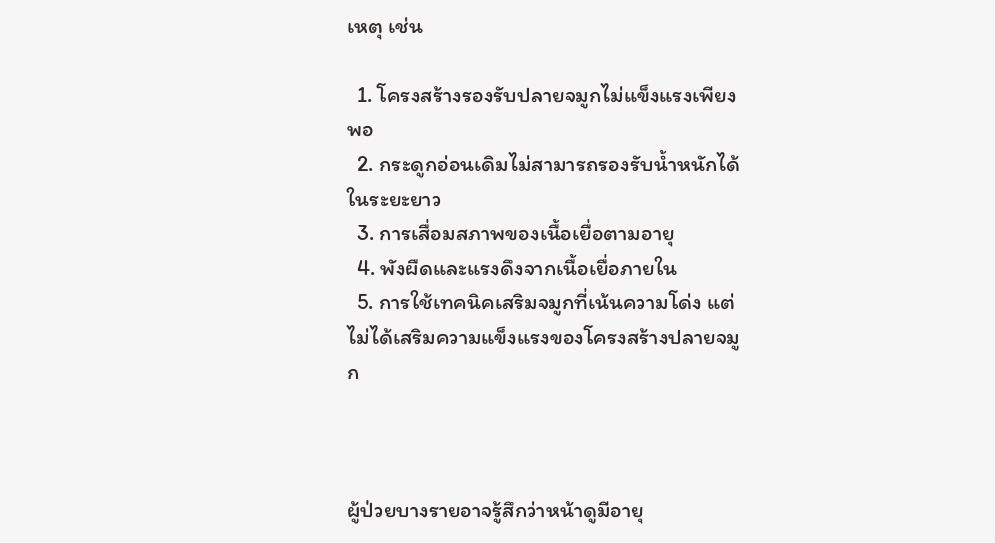เหตุ เช่น

  1. โครงสร้างรองรับปลายจมูกไม่แข็งแรงเพียงพอ
  2. กระดูกอ่อนเดิมไม่สามารถรองรับน้ำหนักได้ในระยะยาว
  3. การเสื่อมสภาพของเนื้อเยื่อตามอายุ
  4. พังผืดและแรงดึงจากเนื้อเยื่อภายใน
  5. การใช้เทคนิคเสริมจมูกที่เน้นความโด่ง แต่ไม่ได้เสริมความแข็งแรงของโครงสร้างปลายจมูก



ผู้ป่วยบางรายอาจรู้สึกว่าหน้าดูมีอายุ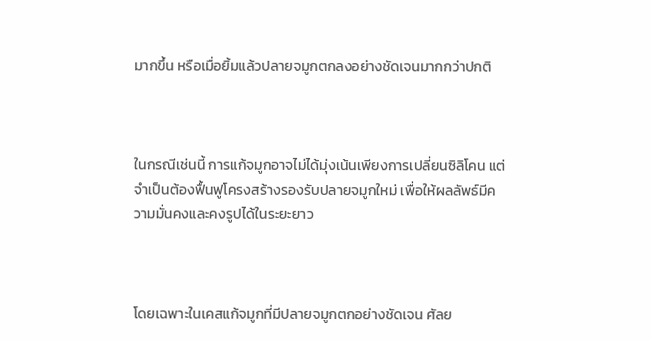มากขึ้น หรือเมื่อยิ้มแล้วปลายจมูกตกลงอย่างชัดเจนมากกว่าปกติ



ในกรณีเช่นนี้ การแก้จมูกอาจไม่ได้มุ่งเน้นเพียงการเปลี่ยนซิลิโคน แต่จำเป็นต้องฟื้นฟูโครงสร้างรองรับปลายจมูกใหม่ เพื่อให้ผลลัพธ์มีความมั่นคงและคงรูปได้ในระยะยาว



โดยเฉพาะในเคสแก้จมูกที่มีปลายจมูกตกอย่างชัดเจน ศัลย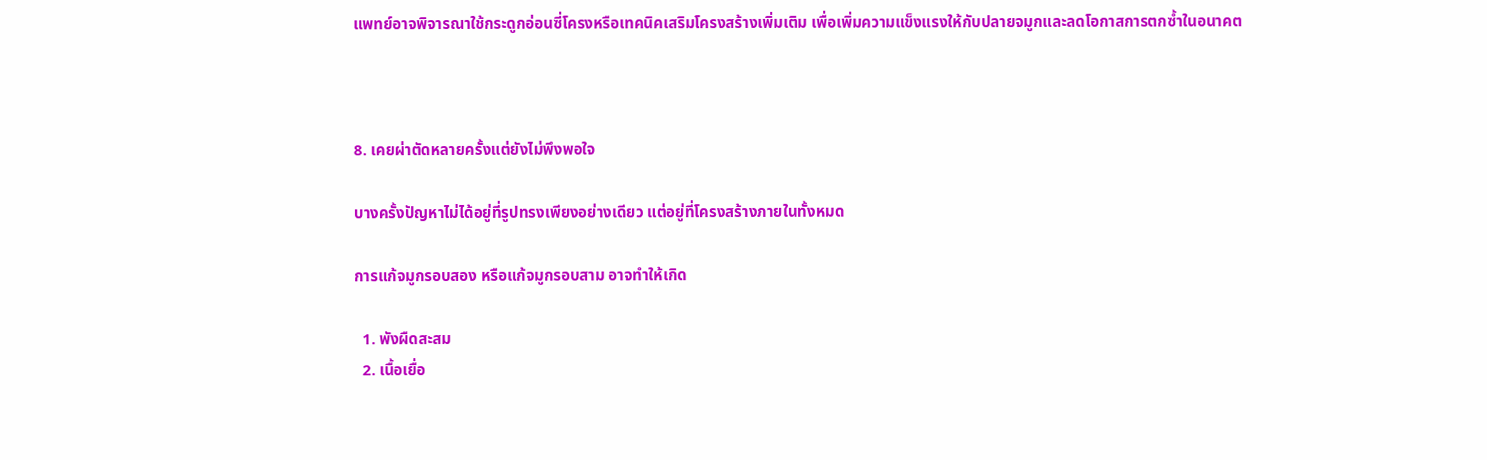แพทย์อาจพิจารณาใช้กระดูกอ่อนซี่โครงหรือเทคนิคเสริมโครงสร้างเพิ่มเติม เพื่อเพิ่มความแข็งแรงให้กับปลายจมูกและลดโอกาสการตกซ้ำในอนาคต



8. เคยผ่าตัดหลายครั้งแต่ยังไม่พึงพอใจ

บางครั้งปัญหาไม่ได้อยู่ที่รูปทรงเพียงอย่างเดียว แต่อยู่ที่โครงสร้างภายในทั้งหมด

การแก้จมูกรอบสอง หรือแก้จมูกรอบสาม อาจทำให้เกิด

  1. พังผืดสะสม
  2. เนื้อเยื่อ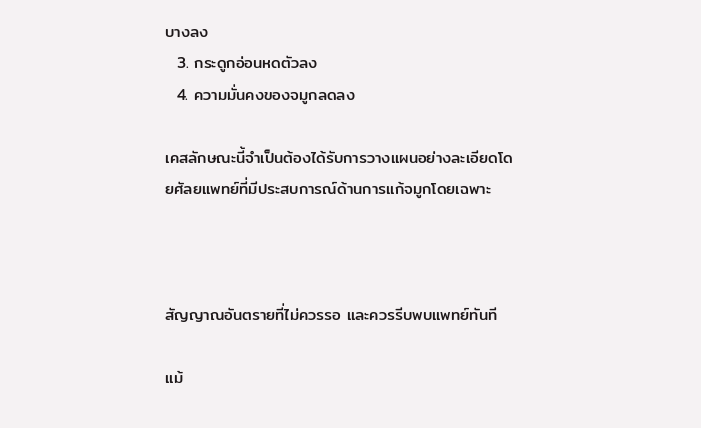บางลง
  3. กระดูกอ่อนหดตัวลง
  4. ความมั่นคงของจมูกลดลง

เคสลักษณะนี้จำเป็นต้องได้รับการวางแผนอย่างละเอียดโดยศัลยแพทย์ที่มีประสบการณ์ด้านการแก้จมูกโดยเฉพาะ



สัญญาณอันตรายที่ไม่ควรรอ และควรรีบพบแพทย์ทันที

แม้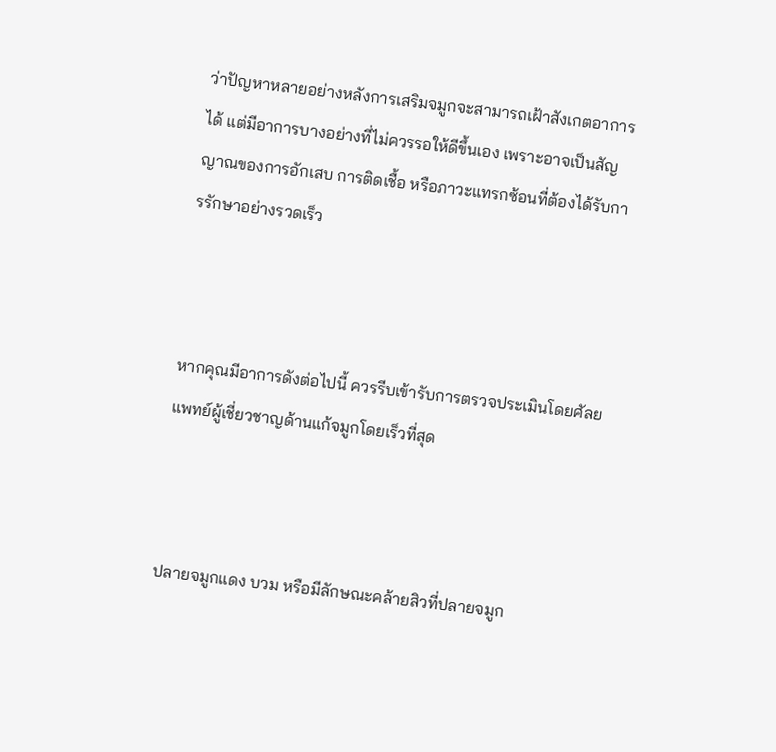ว่าปัญหาหลายอย่างหลังการเสริมจมูกจะสามารถเฝ้าสังเกตอาการได้ แต่มีอาการบางอย่างที่ไม่ควรรอให้ดีขึ้นเอง เพราะอาจเป็นสัญญาณของการอักเสบ การติดเชื้อ หรือภาวะแทรกซ้อนที่ต้องได้รับการรักษาอย่างรวดเร็ว



หากคุณมีอาการดังต่อไปนี้ ควรรีบเข้ารับการตรวจประเมินโดยศัลยแพทย์ผู้เชี่ยวชาญด้านแก้จมูกโดยเร็วที่สุด



ปลายจมูกแดง บวม หรือมีลักษณะคล้ายสิวที่ปลายจมูก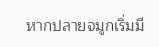หากปลายจมูกเริ่มมี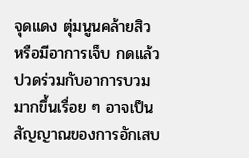จุดแดง ตุ่มนูนคล้ายสิว หรือมีอาการเจ็บ กดแล้วปวดร่วมกับอาการบวมมากขึ้นเรื่อย ๆ อาจเป็นสัญญาณของการอักเสบ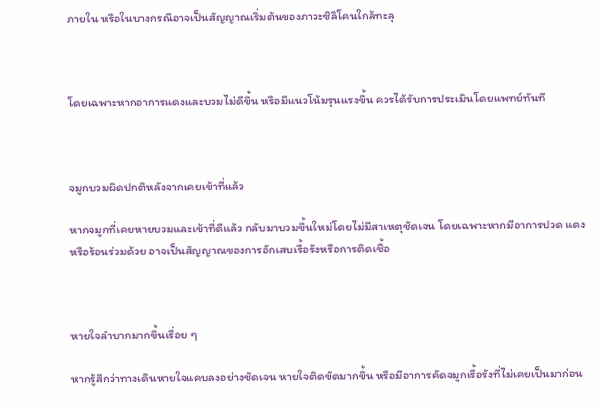ภายใน หรือในบางกรณีอาจเป็นสัญญาณเริ่มต้นของภาวะซิลิโคนใกล้ทะลุ



โดยเฉพาะหากอาการแดงและบวมไม่ดีขึ้น หรือมีแนวโน้มรุนแรงขึ้น ควรได้รับการประเมินโดยแพทย์ทันที



จมูกบวมผิดปกติหลังจากเคยเข้าที่แล้ว

หากจมูกที่เคยหายบวมและเข้าที่ดีแล้ว กลับมาบวมขึ้นใหม่โดยไม่มีสาเหตุชัดเจน โดยเฉพาะหากมีอาการปวด แดง หรือร้อนร่วมด้วย อาจเป็นสัญญาณของการอักเสบเรื้อรังหรือการติดเชื้อ



หายใจลำบากมากขึ้นเรื่อย ๆ

หากรู้สึกว่าทางเดินหายใจแคบลงอย่างชัดเจน หายใจติดขัดมากขึ้น หรือมีอาการคัดจมูกเรื้อรังที่ไม่เคยเป็นมาก่อน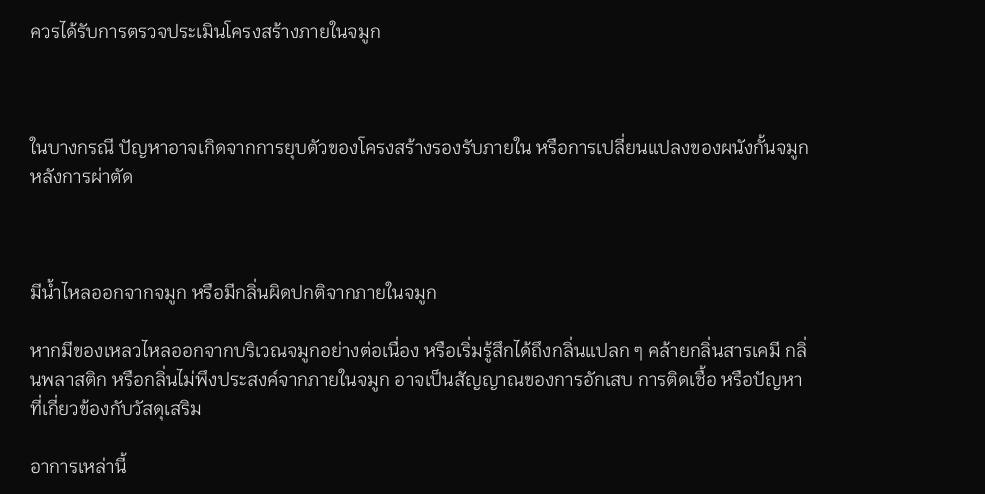ควรได้รับการตรวจประเมินโครงสร้างภายในจมูก



ในบางกรณี ปัญหาอาจเกิดจากการยุบตัวของโครงสร้างรองรับภายใน หรือการเปลี่ยนแปลงของผนังกั้นจมูกหลังการผ่าตัด



มีน้ำไหลออกจากจมูก หรือมีกลิ่นผิดปกติจากภายในจมูก

หากมีของเหลวไหลออกจากบริเวณจมูกอย่างต่อเนื่อง หรือเริ่มรู้สึกได้ถึงกลิ่นแปลก ๆ คล้ายกลิ่นสารเคมี กลิ่นพลาสติก หรือกลิ่นไม่พึงประสงค์จากภายในจมูก อาจเป็นสัญญาณของการอักเสบ การติดเชื้อ หรือปัญหาที่เกี่ยวข้องกับวัสดุเสริม

อาการเหล่านี้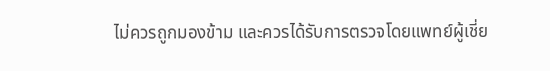ไม่ควรถูกมองข้าม และควรได้รับการตรวจโดยแพทย์ผู้เชี่ย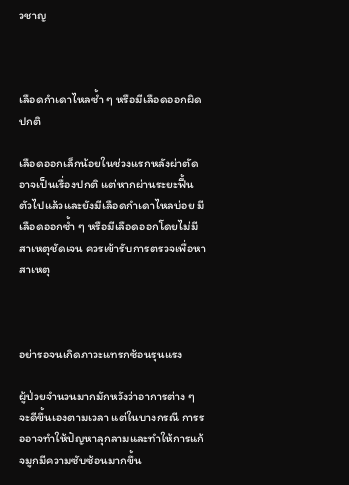วชาญ



เลือดกำเดาไหลซ้ำ ๆ หรือมีเลือดออกผิดปกติ

เลือดออกเล็กน้อยในช่วงแรกหลังผ่าตัดอาจเป็นเรื่องปกติ แต่หากผ่านระยะฟื้นตัวไปแล้วและยังมีเลือดกำเดาไหลบ่อย มีเลือดออกซ้ำ ๆ หรือมีเลือดออกโดยไม่มีสาเหตุชัดเจน ควรเข้ารับการตรวจเพื่อหาสาเหตุ



อย่ารอจนเกิดภาวะแทรกซ้อนรุนแรง

ผู้ป่วยจำนวนมากมักหวังว่าอาการต่าง ๆ จะดีขึ้นเองตามเวลา แต่ในบางกรณี การรออาจทำให้ปัญหาลุกลามและทำให้การแก้จมูกมีความซับซ้อนมากขึ้น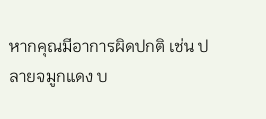หากคุณมีอาการผิดปกติ เช่น ปลายจมูกแดง บ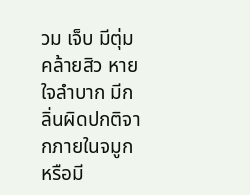วม เจ็บ มีตุ่มคล้ายสิว หายใจลำบาก มีกลิ่นผิดปกติจากภายในจมูก หรือมี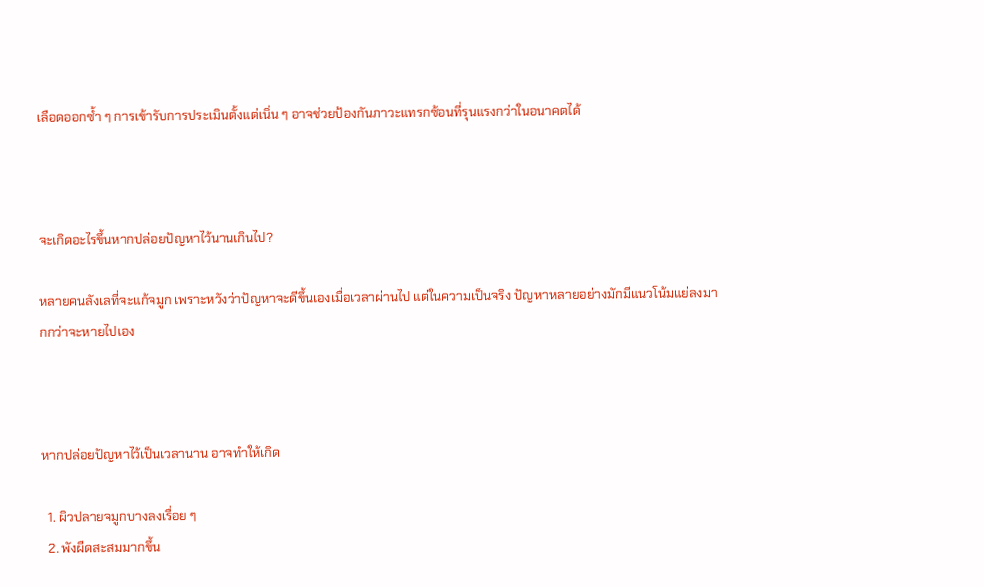เลือดออกซ้ำ ๆ การเข้ารับการประเมินตั้งแต่เนิ่น ๆ อาจช่วยป้องกันภาวะแทรกซ้อนที่รุนแรงกว่าในอนาคตได้



จะเกิดอะไรขึ้นหากปล่อยปัญหาไว้นานเกินไป?

หลายคนลังเลที่จะแก้จมูก เพราะหวังว่าปัญหาจะดีขึ้นเองเมื่อเวลาผ่านไป แต่ในความเป็นจริง ปัญหาหลายอย่างมักมีแนวโน้มแย่ลงมากกว่าจะหายไปเอง



หากปล่อยปัญหาไว้เป็นเวลานาน อาจทำให้เกิด

  1. ผิวปลายจมูกบางลงเรื่อย ๆ
  2. พังผืดสะสมมากขึ้น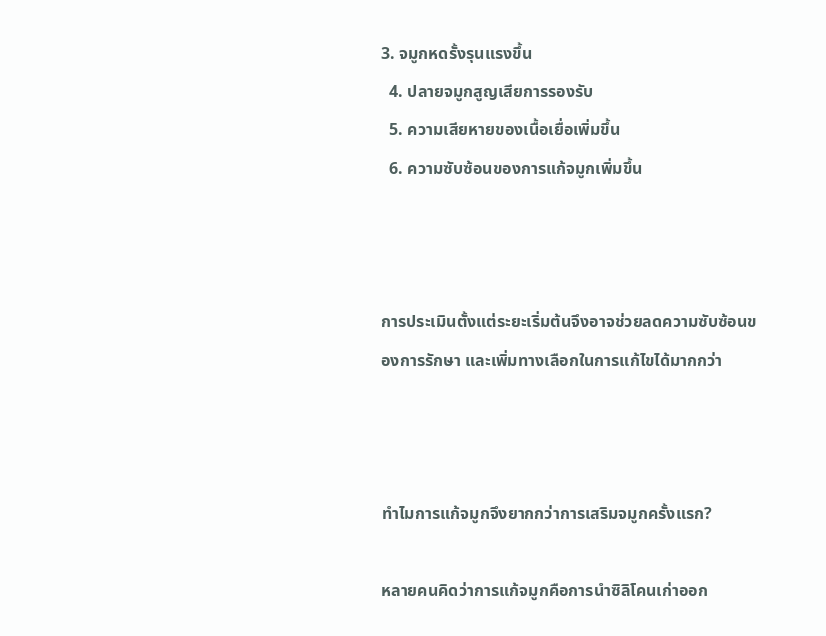3. จมูกหดรั้งรุนแรงขึ้น
  4. ปลายจมูกสูญเสียการรองรับ
  5. ความเสียหายของเนื้อเยื่อเพิ่มขึ้น
  6. ความซับซ้อนของการแก้จมูกเพิ่มขึ้น



การประเมินตั้งแต่ระยะเริ่มต้นจึงอาจช่วยลดความซับซ้อนของการรักษา และเพิ่มทางเลือกในการแก้ไขได้มากกว่า



ทำไมการแก้จมูกจึงยากกว่าการเสริมจมูกครั้งแรก?

หลายคนคิดว่าการแก้จมูกคือการนำซิลิโคนเก่าออก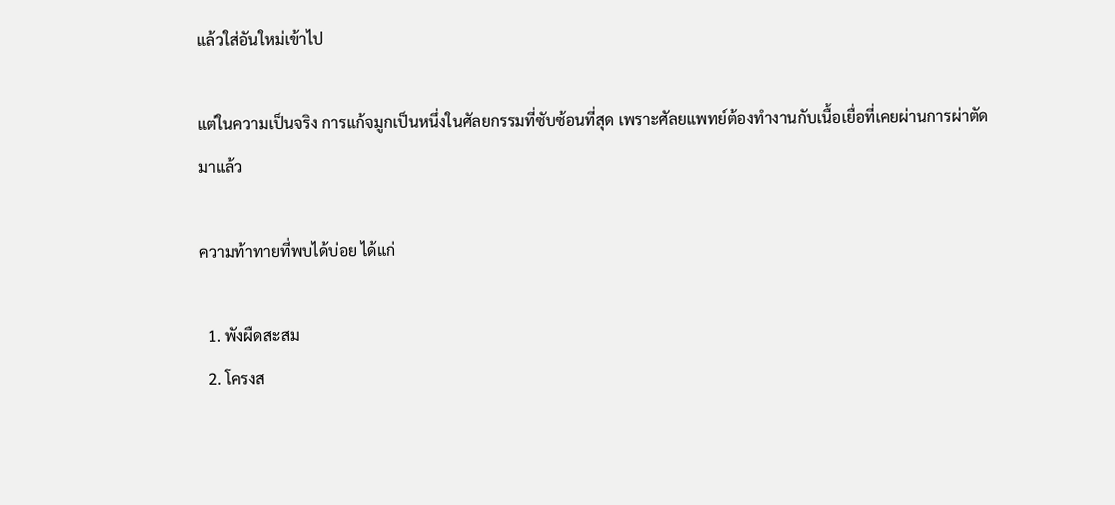แล้วใส่อันใหม่เข้าไป

แต่ในความเป็นจริง การแก้จมูกเป็นหนึ่งในศัลยกรรมที่ซับซ้อนที่สุด เพราะศัลยแพทย์ต้องทำงานกับเนื้อเยื่อที่เคยผ่านการผ่าตัดมาแล้ว

ความท้าทายที่พบได้บ่อย ได้แก่

  1. พังผืดสะสม
  2. โครงส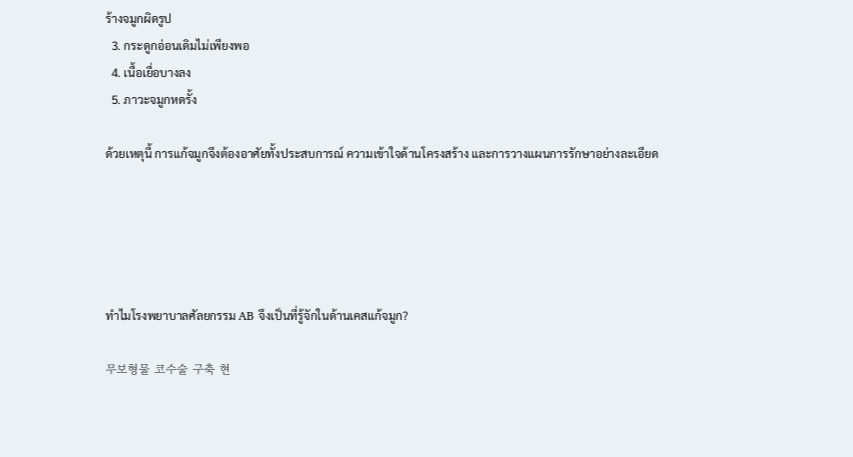ร้างจมูกผิดรูป
  3. กระดูกอ่อนเดิมไม่เพียงพอ
  4. เนื้อเยื่อบางลง
  5. ภาวะจมูกหดรั้ง

ด้วยเหตุนี้ การแก้จมูกจึงต้องอาศัยทั้งประสบการณ์ ความเข้าใจด้านโครงสร้าง และการวางแผนการรักษาอย่างละเอียด





ทำไมโรงพยาบาลศัลยกรรม AB จึงเป็นที่รู้จักในด้านเคสแก้จมูก?

무보형물 코수술 구축 현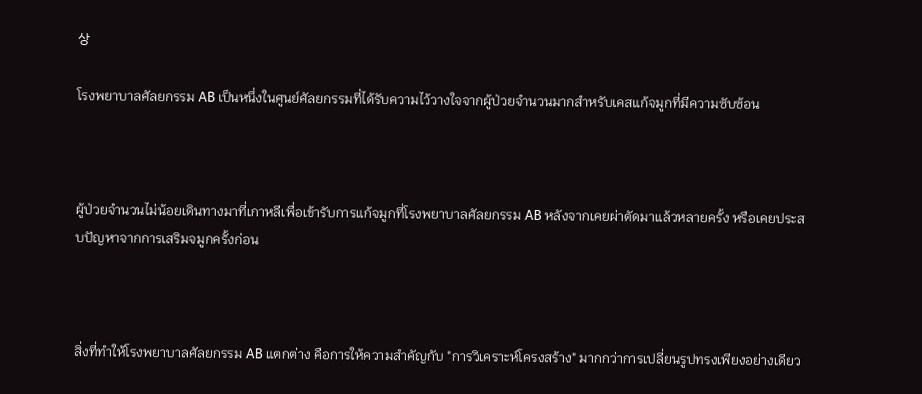상

โรงพยาบาลศัลยกรรม AB เป็นหนึ่งในศูนย์ศัลยกรรมที่ได้รับความไว้วางใจจากผู้ป่วยจำนวนมากสำหรับเคสแก้จมูกที่มีความซับซ้อน



ผู้ป่วยจำนวนไม่น้อยเดินทางมาที่เกาหลีเพื่อเข้ารับการแก้จมูกที่โรงพยาบาลศัลยกรรม AB หลังจากเคยผ่าตัดมาแล้วหลายครั้ง หรือเคยประสบปัญหาจากการเสริมจมูกครั้งก่อน



สิ่งที่ทำให้โรงพยาบาลศัลยกรรม AB แตกต่าง คือการให้ความสำคัญกับ "การวิเคราะห์โครงสร้าง" มากกว่าการเปลี่ยนรูปทรงเพียงอย่างเดียว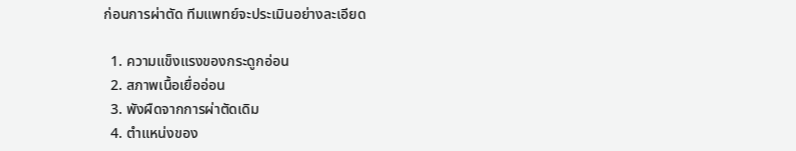ก่อนการผ่าตัด ทีมแพทย์จะประเมินอย่างละเอียด

  1. ความแข็งแรงของกระดูกอ่อน
  2. สภาพเนื้อเยื่ออ่อน
  3. พังผืดจากการผ่าตัดเดิม
  4. ตำแหน่งของ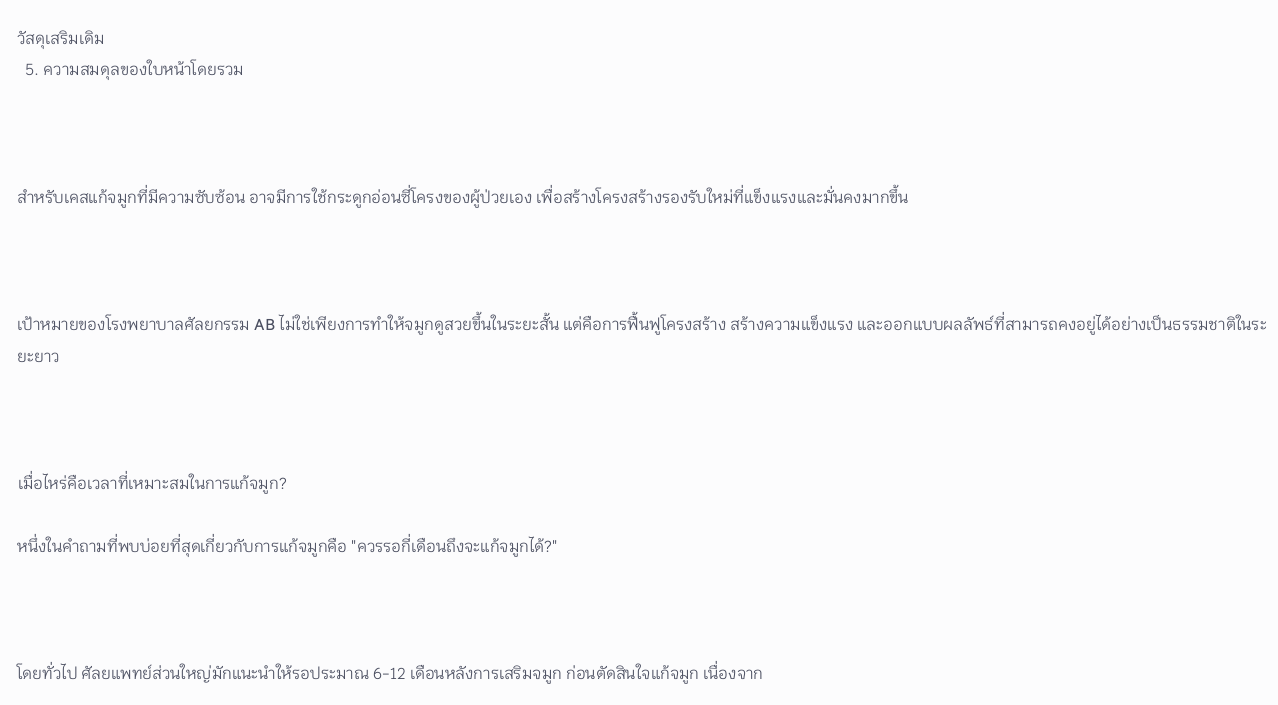วัสดุเสริมเดิม
  5. ความสมดุลของใบหน้าโดยรวม



สำหรับเคสแก้จมูกที่มีความซับซ้อน อาจมีการใช้กระดูกอ่อนซี่โครงของผู้ป่วยเอง เพื่อสร้างโครงสร้างรองรับใหม่ที่แข็งแรงและมั่นคงมากขึ้น



เป้าหมายของโรงพยาบาลศัลยกรรม AB ไม่ใช่เพียงการทำให้จมูกดูสวยขึ้นในระยะสั้น แต่คือการฟื้นฟูโครงสร้าง สร้างความแข็งแรง และออกแบบผลลัพธ์ที่สามารถคงอยู่ได้อย่างเป็นธรรมชาติในระยะยาว



เมื่อไหร่คือเวลาที่เหมาะสมในการแก้จมูก?

หนึ่งในคำถามที่พบบ่อยที่สุดเกี่ยวกับการแก้จมูกคือ "ควรรอกี่เดือนถึงจะแก้จมูกได้?"



โดยทั่วไป ศัลยแพทย์ส่วนใหญ่มักแนะนำให้รอประมาณ 6-12 เดือนหลังการเสริมจมูก ก่อนตัดสินใจแก้จมูก เนื่องจาก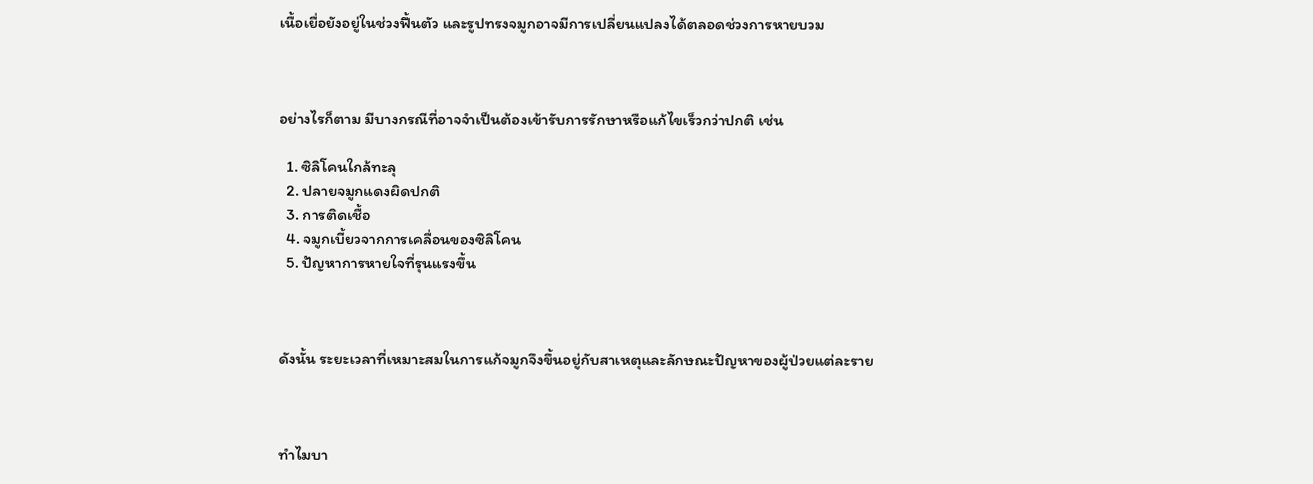เนื้อเยื่อยังอยู่ในช่วงฟื้นตัว และรูปทรงจมูกอาจมีการเปลี่ยนแปลงได้ตลอดช่วงการหายบวม



อย่างไรก็ตาม มีบางกรณีที่อาจจำเป็นต้องเข้ารับการรักษาหรือแก้ไขเร็วกว่าปกติ เช่น

  1. ซิลิโคนใกล้ทะลุ
  2. ปลายจมูกแดงผิดปกติ
  3. การติดเชื้อ
  4. จมูกเบี้ยวจากการเคลื่อนของซิลิโคน
  5. ปัญหาการหายใจที่รุนแรงขึ้น



ดังนั้น ระยะเวลาที่เหมาะสมในการแก้จมูกจึงขึ้นอยู่กับสาเหตุและลักษณะปัญหาของผู้ป่วยแต่ละราย



ทำไมบา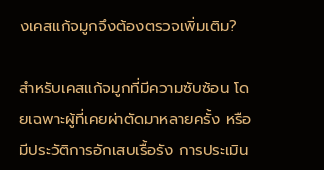งเคสแก้จมูกจึงต้องตรวจเพิ่มเติม?

สำหรับเคสแก้จมูกที่มีความซับซ้อน โดยเฉพาะผู้ที่เคยผ่าตัดมาหลายครั้ง หรือมีประวัติการอักเสบเรื้อรัง การประเมิน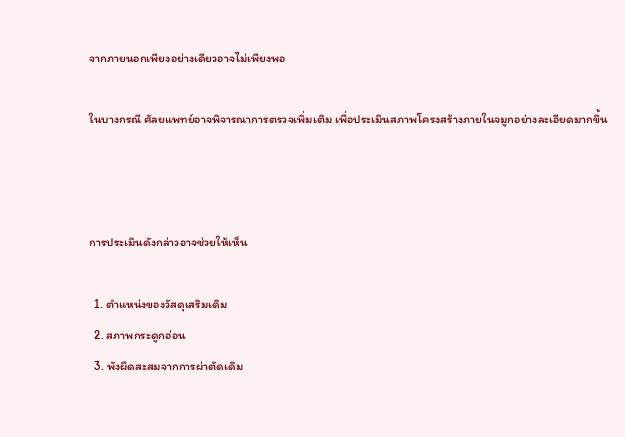จากภายนอกเพียงอย่างเดียวอาจไม่เพียงพอ

ในบางกรณี ศัลยแพทย์อาจพิจารณาการตรวจเพิ่มเติม เพื่อประเมินสภาพโครงสร้างภายในจมูกอย่างละเอียดมากขึ้น



การประเมินดังกล่าวอาจช่วยให้เห็น

  1. ตำแหน่งของวัสดุเสริมเดิม
  2. สภาพกระดูกอ่อน
  3. พังผืดสะสมจากการผ่าตัดเดิม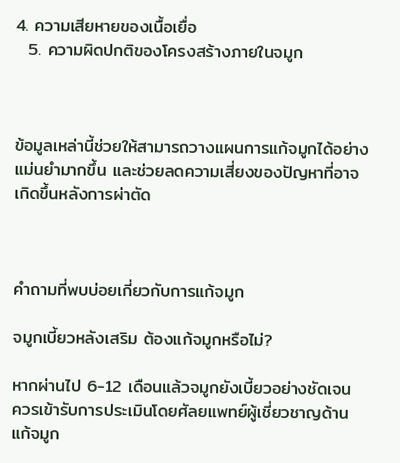4. ความเสียหายของเนื้อเยื่อ
  5. ความผิดปกติของโครงสร้างภายในจมูก



ข้อมูลเหล่านี้ช่วยให้สามารถวางแผนการแก้จมูกได้อย่างแม่นยำมากขึ้น และช่วยลดความเสี่ยงของปัญหาที่อาจเกิดขึ้นหลังการผ่าตัด



คำถามที่พบบ่อยเกี่ยวกับการแก้จมูก

จมูกเบี้ยวหลังเสริม ต้องแก้จมูกหรือไม่?

หากผ่านไป 6-12 เดือนแล้วจมูกยังเบี้ยวอย่างชัดเจน ควรเข้ารับการประเมินโดยศัลยแพทย์ผู้เชี่ยวชาญด้านแก้จมูก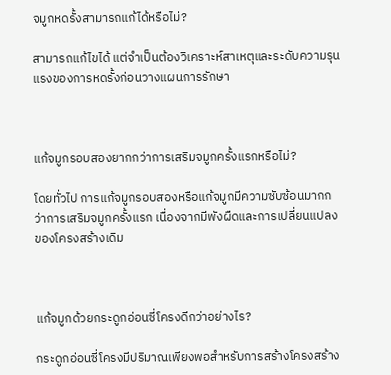จมูกหดรั้งสามารถแก้ได้หรือไม่?

สามารถแก้ไขได้ แต่จำเป็นต้องวิเคราะห์สาเหตุและระดับความรุนแรงของการหดรั้งก่อนวางแผนการรักษา



แก้จมูกรอบสองยากกว่าการเสริมจมูกครั้งแรกหรือไม่?

โดยทั่วไป การแก้จมูกรอบสองหรือแก้จมูกมีความซับซ้อนมากกว่าการเสริมจมูกครั้งแรก เนื่องจากมีพังผืดและการเปลี่ยนแปลงของโครงสร้างเดิม



แก้จมูกด้วยกระดูกอ่อนซี่โครงดีกว่าอย่างไร?

กระดูกอ่อนซี่โครงมีปริมาณเพียงพอสำหรับการสร้างโครงสร้าง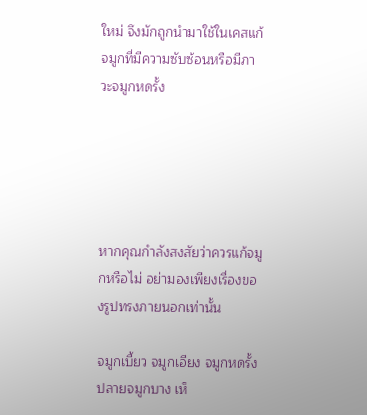ใหม่ จึงมักถูกนำมาใช้ในเคสแก้จมูกที่มีความซับซ้อนหรือมีภาวะจมูกหดรั้ง





หากคุณกำลังสงสัยว่าควรแก้จมูกหรือไม่ อย่ามองเพียงเรื่องของรูปทรงภายนอกเท่านั้น

จมูกเบี้ยว จมูกเอียง จมูกหดรั้ง ปลายจมูกบาง เห็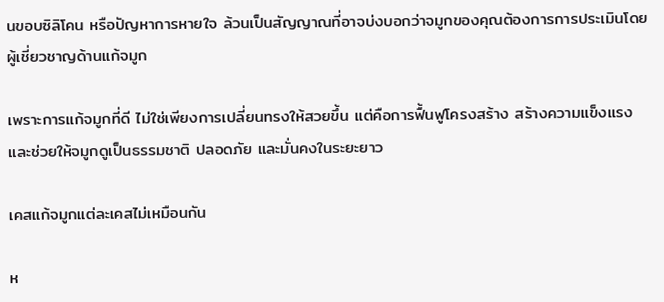นขอบซิลิโคน หรือปัญหาการหายใจ ล้วนเป็นสัญญาณที่อาจบ่งบอกว่าจมูกของคุณต้องการการประเมินโดยผู้เชี่ยวชาญด้านแก้จมูก

เพราะการแก้จมูกที่ดี ไม่ใช่เพียงการเปลี่ยนทรงให้สวยขึ้น แต่คือการฟื้นฟูโครงสร้าง สร้างความแข็งแรง และช่วยให้จมูกดูเป็นธรรมชาติ ปลอดภัย และมั่นคงในระยะยาว

เคสแก้จมูกแต่ละเคสไม่เหมือนกัน

ห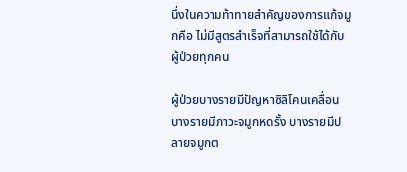นึ่งในความท้าทายสำคัญของการแก้จมูกคือ ไม่มีสูตรสำเร็จที่สามารถใช้ได้กับผู้ป่วยทุกคน

ผู้ป่วยบางรายมีปัญหาซิลิโคนเคลื่อน บางรายมีภาวะจมูกหดรั้ง บางรายมีปลายจมูกต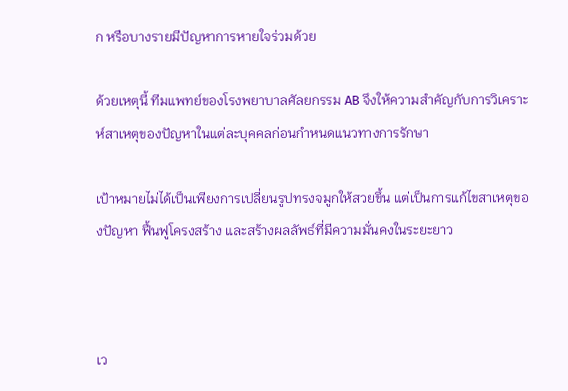ก หรือบางรายมีปัญหาการหายใจร่วมด้วย

ด้วยเหตุนี้ ทีมแพทย์ของโรงพยาบาลศัลยกรรม AB จึงให้ความสำคัญกับการวิเคราะห์สาเหตุของปัญหาในแต่ละบุคคลก่อนกำหนดแนวทางการรักษา

เป้าหมายไม่ได้เป็นเพียงการเปลี่ยนรูปทรงจมูกให้สวยขึ้น แต่เป็นการแก้ไขสาเหตุของปัญหา ฟื้นฟูโครงสร้าง และสร้างผลลัพธ์ที่มีความมั่นคงในระยะยาว



เว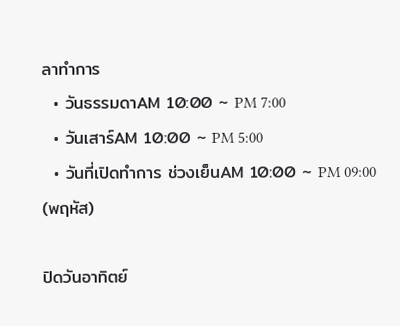ลาทำการ
  • วันธรรมดาAM 10:00 ~ PM 7:00
  • วันเสาร์AM 10:00 ~ PM 5:00
  • วันที่เปิดทำการ ช่วงเย็นAM 10:00 ~ PM 09:00 (พฤหัส)

ปิดวันอาทิตย์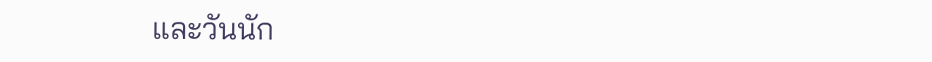และวันนัก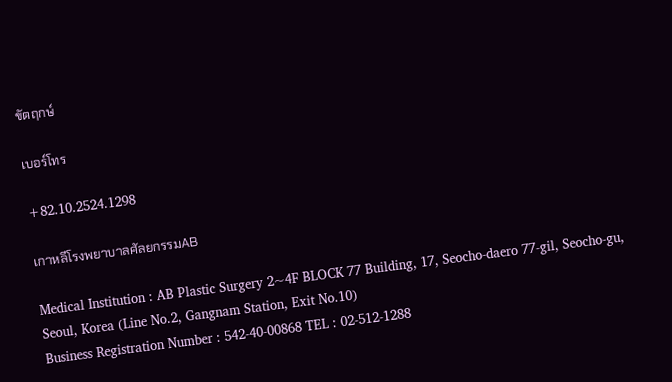ขัตฤกษ์

เบอร์โทร

+82.10.2524.1298

เกาหลีโรงพยาบาลศัลยกรรมAB

Medical Institution : AB Plastic Surgery 2~4F BLOCK 77 Building, 17, Seocho-daero 77-gil, Seocho-gu, Seoul, Korea (Line No.2, Gangnam Station, Exit No.10)
Business Registration Number : 542-40-00868 TEL : 02-512-1288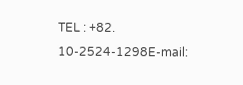TEL : +82. 10-2524-1298E-mail: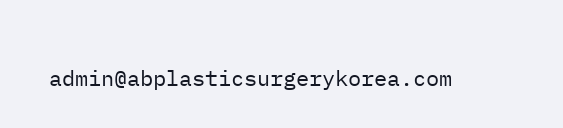admin@abplasticsurgerykorea.com